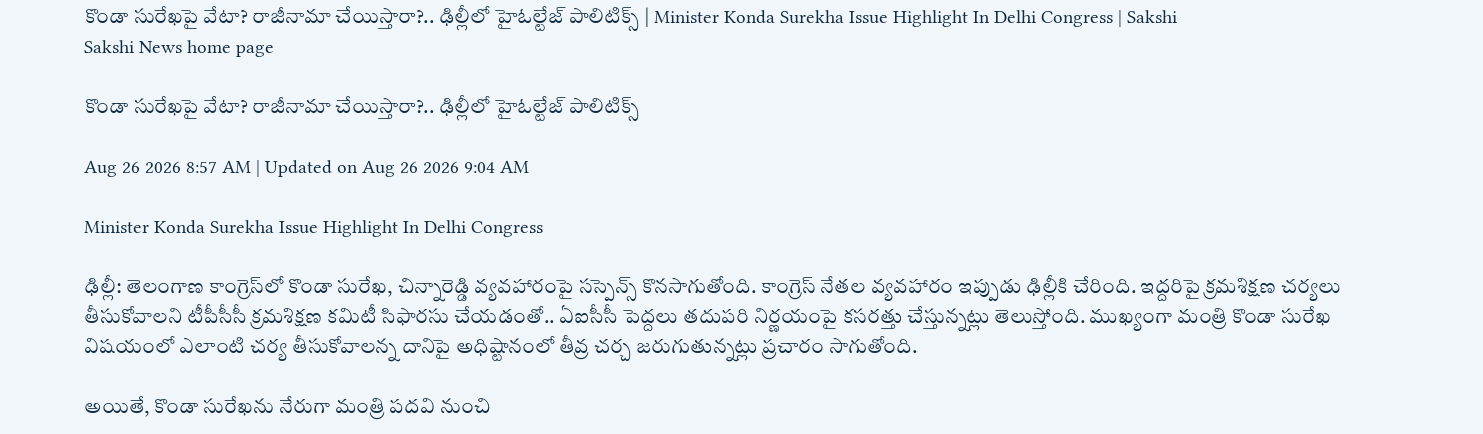కొండా సురేఖపై వేటా? రాజీనామా చేయిస్తారా?.. ఢిల్లీలో హైఓల్టేజ్‌ పాలిటిక్స్‌ | Minister Konda Surekha Issue Highlight In Delhi Congress | Sakshi
Sakshi News home page

కొండా సురేఖపై వేటా? రాజీనామా చేయిస్తారా?.. ఢిల్లీలో హైఓల్టేజ్‌ పాలిటిక్స్‌

Aug 26 2026 8:57 AM | Updated on Aug 26 2026 9:04 AM

Minister Konda Surekha Issue Highlight In Delhi Congress

ఢిల్లీ: తెలంగాణ కాంగ్రెస్‌లో కొండా సురేఖ, చిన్నారెడ్డి వ్యవహారంపై సస్పెన్స్‌ కొనసాగుతోంది. కాంగ్రెస్‌ నేతల వ్యవహారం ఇప్పుడు ఢిల్లీకి చేరింది. ఇద్దరిపై క్రమశిక్షణ చర్యలు తీసుకోవాలని టీపీసీసీ క్రమశిక్షణ కమిటీ సిఫారసు చేయడంతో.. ఏఐసీసీ పెద్దలు తదుపరి నిర్ణయంపై కసరత్తు చేస్తున్నట్లు తెలుస్తోంది. ముఖ్యంగా మంత్రి కొండా సురేఖ విషయంలో ఎలాంటి చర్య తీసుకోవాలన్న దానిపై అధిష్టానంలో తీవ్ర చర్చ జరుగుతున్నట్లు ప్రచారం సాగుతోంది.

అయితే, కొండా సురేఖను నేరుగా మంత్రి పదవి నుంచి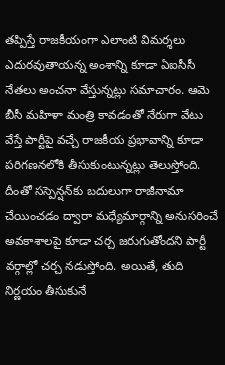తప్పిస్తే రాజకీయంగా ఎలాంటి విమర్శలు ఎదురవుతాయన్న అంశాన్ని కూడా ఏఐసీసీ నేతలు అంచనా వేస్తున్నట్లు సమాచారం. ఆమె బీసీ మహిళా మంత్రి కావడంతో నేరుగా వేటు వేస్తే పార్టీపై వచ్చే రాజకీయ ప్రభావాన్ని కూడా పరిగణనలోకి తీసుకుంటున్నట్లు తెలుస్తోంది. దీంతో సస్పెన్షన్‌కు బదులుగా రాజీనామా చేయించడం ద్వారా మధ్యేమార్గాన్ని అనుసరించే అవకాశాలపై కూడా చర్చ జరుగుతోందని పార్టీ వర్గాల్లో చర్చ నడుస్తోంది. అయితే, తుది నిర్ణయం తీసుకునే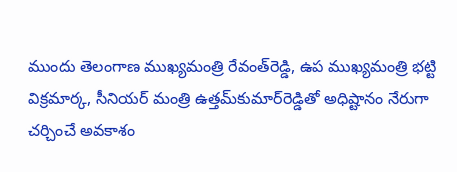ముందు తెలంగాణ ముఖ్యమంత్రి రేవంత్‌రెడ్డి, ఉప ముఖ్యమంత్రి భట్టి విక్రమార్క, సీనియర్‌ మంత్రి ఉత్తమ్‌కుమార్‌రెడ్డితో అధిష్టానం నేరుగా చర్చించే అవకాశం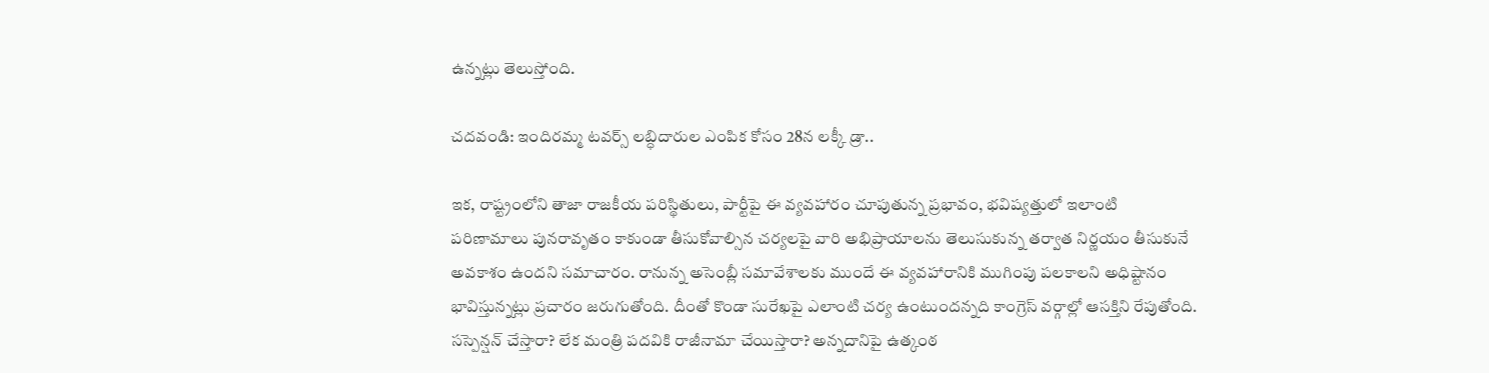ఉన్నట్లు తెలుస్తోంది.

చదవండి: ఇందిరమ్మ టవర్స్‌ లబ్ధిదారుల ఎంపిక కోసం 28న లక్కీ డ్రా..

ఇక, రాష్ట్రంలోని తాజా రాజకీయ పరిస్థితులు, పార్టీపై ఈ వ్యవహారం చూపుతున్న ప్రభావం, భవిష్యత్తులో ఇలాంటి పరిణామాలు పునరావృతం కాకుండా తీసుకోవాల్సిన చర్యలపై వారి అభిప్రాయాలను తెలుసుకున్న తర్వాత నిర్ణయం తీసుకునే అవకాశం ఉందని సమాచారం. రానున్న అసెంబ్లీ సమావేశాలకు ముందే ఈ వ్యవహారానికి ముగింపు పలకాలని అధిష్టానం భావిస్తున్నట్లు ప్రచారం జరుగుతోంది. దీంతో కొండా సురేఖపై ఎలాంటి చర్య ఉంటుందన్నది కాంగ్రెస్‌ వర్గాల్లో ఆసక్తిని రేపుతోంది. సస్పెన్షన్‌ చేస్తారా? లేక మంత్రి పదవికి రాజీనామా చేయిస్తారా? అన్నదానిపై ఉత్కంఠ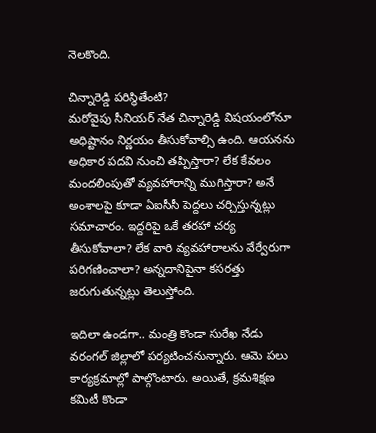నెలకొంది.

చిన్నారెడ్డి పరిస్థితేంటి?
మరోవైపు సీనియర్‌ నేత చిన్నారెడ్డి విషయంలోనూ అధిష్టానం నిర్ణయం తీసుకోవాల్సి ఉంది. ఆయనను అధికార పదవి నుంచి తప్పిస్తారా? లేక కేవలం మందలింపుతో వ్యవహారాన్ని ముగిస్తారా? అనే అంశాలపై కూడా ఏఐసీసీ పెద్దలు చర్చిస్తున్నట్లు సమాచారం. ఇద్దరిపై ఒకే తరహా చర్య తీసుకోవాలా? లేక వారి వ్యవహారాలను వేర్వేరుగా పరిగణించాలా? అన్నదానిపైనా కసరత్తు జరుగుతున్నట్లు తెలుస్తోంది.

ఇదిలా ఉండగా.. మంత్రి కొండా సురేఖ నేడు వరంగల్‌ జిల్లాలో పర్యటించనున్నారు. ఆమె పలు కార్యక్రమాల్లో పాల్గొంటారు. అయితే, క్రమశిక్షణ కమిటీ కొండా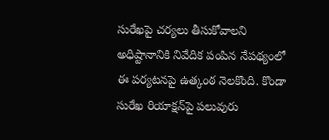సురేఖపై చర్యలు తీసుకోవాలని అధిష్టానానికి నివేదిక పంపిన నేపథ్యంలో ఈ పర్యటనపై ఉత్కంఠ నెలకొంది. కొండా సురేఖ రియాక్షన్‌పై పలువురు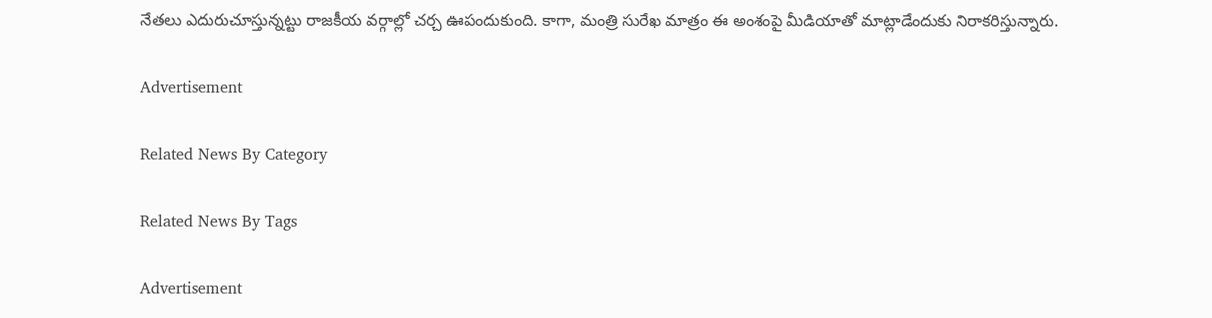నేతలు ఎదురుచూస్తున్నట్టు రాజకీయ వర్గాల్లో చర్చ ఊపందుకుంది. కాగా, మంత్రి సురేఖ మాత్రం ఈ అంశంపై మీడియాతో మాట్లాడేందుకు నిరాకరిస్తున్నారు.

Advertisement

Related News By Category

Related News By Tags

Advertisement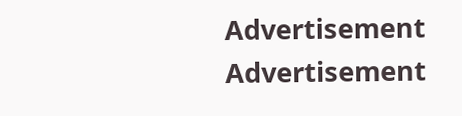Advertisement
Advertisement